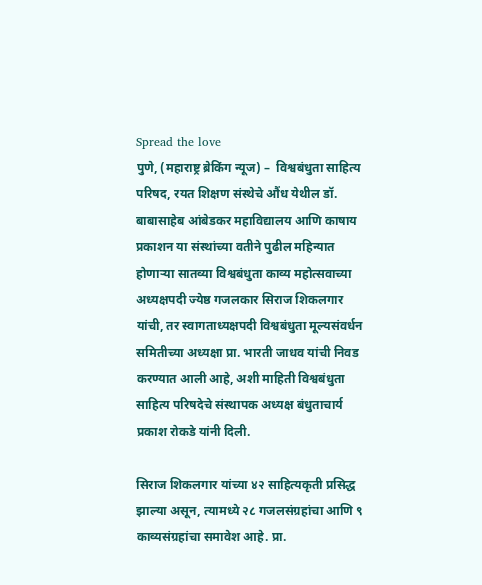Spread the love
पुणे, (महाराष्ट्र ब्रेकिंग न्यूज) –  विश्वबंधुता साहित्य परिषद, रयत शिक्षण संस्थेचे औंध येथील डॉ. बाबासाहेब आंबेडकर महाविद्यालय आणि काषाय प्रकाशन या संस्थांच्या वतीने पुढील महिन्यात होणाऱ्या सातव्या विश्वबंधुता काव्य महोत्सवाच्या अध्यक्षपदी ज्येष्ठ गजलकार सिराज शिकलगार यांची, तर स्वागताध्यक्षपदी विश्वबंधुता मूल्यसंवर्धन समितीच्या अध्यक्षा प्रा. भारती जाधव यांची निवड करण्यात आली आहे, अशी माहिती विश्वबंधुता साहित्य परिषदेचे संस्थापक अध्यक्ष बंधुताचार्य प्रकाश रोकडे यांनी दिली.

सिराज शिकलगार यांच्या ४२ साहित्यकृती प्रसिद्ध झाल्या असून, त्यामध्ये २८ गजलसंग्रहांचा आणि ९ काव्यसंग्रहांचा समावेश आहे. प्रा.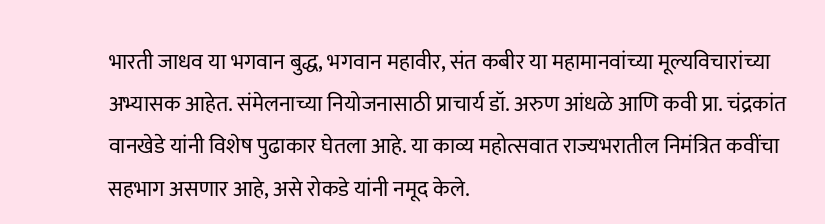भारती जाधव या भगवान बुद्ध, भगवान महावीर, संत कबीर या महामानवांच्या मूल्यविचारांच्या अभ्यासक आहेत. संमेलनाच्या नियोजनासाठी प्राचार्य डॉ. अरुण आंधळे आणि कवी प्रा. चंद्रकांत वानखेडे यांनी विशेष पुढाकार घेतला आहे. या काव्य महोत्सवात राज्यभरातील निमंत्रित कवींचा सहभाग असणार आहे, असे रोकडे यांनी नमूद केले.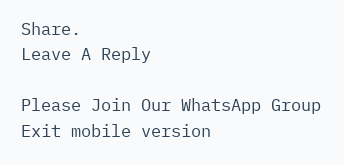Share.
Leave A Reply

Please Join Our WhatsApp Group
Exit mobile version